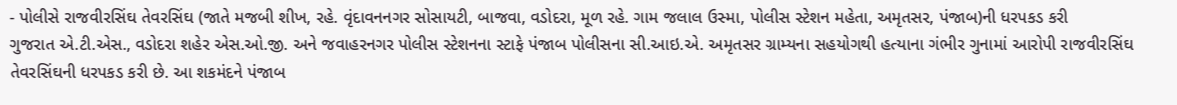- પોલીસે રાજવીરસિંઘ તેવરસિંઘ (જાતે મજબી શીખ, રહે. વૃંદાવનનગર સોસાયટી, બાજવા, વડોદરા, મૂળ રહે. ગામ જલાલ ઉસ્મા, પોલીસ સ્ટેશન મહેતા, અમૃતસર, પંજાબ)ની ધરપકડ કરી
ગુજરાત એ.ટી.એસ., વડોદરા શહેર એસ.ઓ.જી. અને જવાહરનગર પોલીસ સ્ટેશનના સ્ટાફે પંજાબ પોલીસના સી.આઇ.એ. અમૃતસર ગ્રામ્યના સહયોગથી હત્યાના ગંભીર ગુનામાં આરોપી રાજવીરસિંઘ તેવરસિંઘની ધરપકડ કરી છે. આ શકમંદને પંજાબ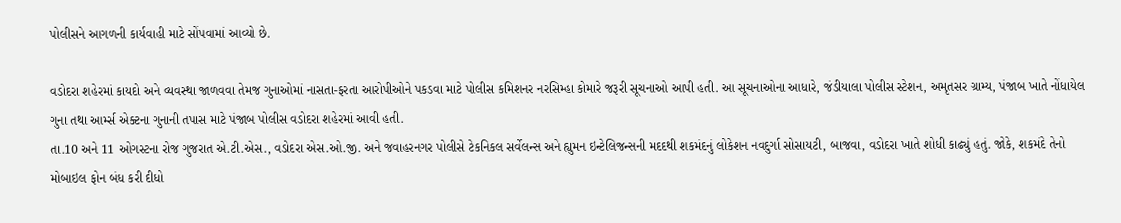પોલીસને આગળની કાર્યવાહી માટે સોંપવામાં આવ્યો છે.

વડોદરા શહેરમાં કાયદો અને વ્યવસ્થા જાળવવા તેમજ ગુનાઓમાં નાસતા-ફરતા આરોપીઓને પકડવા માટે પોલીસ કમિશનર નરસિમ્હા કોમારે જરૂરી સૂચનાઓ આપી હતી. આ સૂચનાઓના આધારે, જંડીયાલા પોલીસ સ્ટેશન, અમૃતસર ગ્રામ્ય, પંજાબ ખાતે નોંધાયેલ ગુના તથા આર્મ્સ એક્ટના ગુનાની તપાસ માટે પંજાબ પોલીસ વડોદરા શહેરમાં આવી હતી.
તા.10 અને 11 ઓગસ્ટના રોજ ગુજરાત એ.ટી.એસ., વડોદરા એસ.ઓ.જી. અને જવાહરનગર પોલીસે ટેકનિકલ સર્વેલન્સ અને હ્યુમન ઇન્ટેલિજન્સની મદદથી શકમંદનું લોકેશન નવદુર્ગા સોસાયટી, બાજવા, વડોદરા ખાતે શોધી કાઢ્યું હતું. જોકે, શકમંદે તેનો મોબાઇલ ફોન બંધ કરી દીધો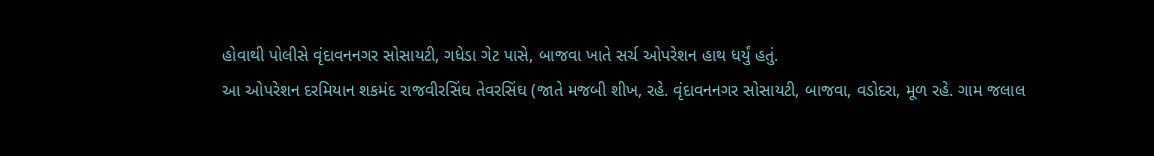હોવાથી પોલીસે વૃંદાવનનગર સોસાયટી, ગધેડા ગેટ પાસે, બાજવા ખાતે સર્ચ ઓપરેશન હાથ ધર્યું હતું.
આ ઓપરેશન દરમિયાન શકમંદ રાજવીરસિંઘ તેવરસિંઘ (જાતે મજબી શીખ, રહે. વૃંદાવનનગર સોસાયટી, બાજવા, વડોદરા, મૂળ રહે. ગામ જલાલ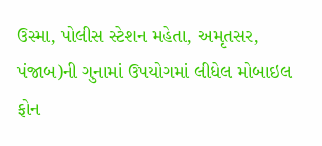ઉસ્મા, પોલીસ સ્ટેશન મહેતા, અમૃતસર, પંજાબ)ની ગુનામાં ઉપયોગમાં લીધેલ મોબાઇલ ફોન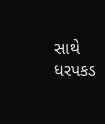સાથે ધરપકડ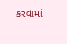કરવામાં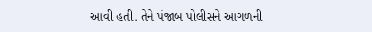આવી હતી. તેને પંજાબ પોલીસને આગળની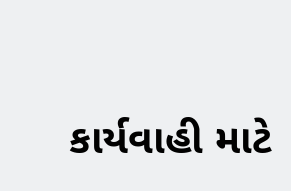કાર્યવાહી માટે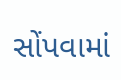સોંપવામાં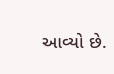આવ્યો છે.